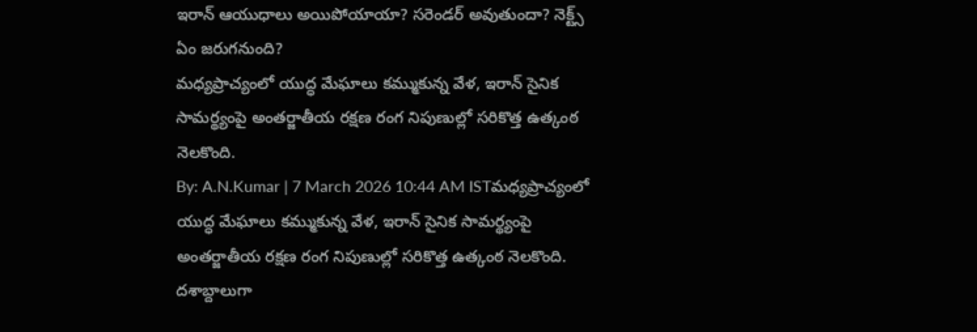ఇరాన్ ఆయుధాలు అయిపోయాయా? సరెండర్ అవుతుందా? నెక్ట్స్ ఏం జరుగనుంది?
మధ్యప్రాచ్యంలో యుద్ధ మేఘాలు కమ్ముకున్న వేళ, ఇరాన్ సైనిక సామర్థ్యంపై అంతర్జాతీయ రక్షణ రంగ నిపుణుల్లో సరికొత్త ఉత్కంఠ నెలకొంది.
By: A.N.Kumar | 7 March 2026 10:44 AM ISTమధ్యప్రాచ్యంలో యుద్ధ మేఘాలు కమ్ముకున్న వేళ, ఇరాన్ సైనిక సామర్థ్యంపై అంతర్జాతీయ రక్షణ రంగ నిపుణుల్లో సరికొత్త ఉత్కంఠ నెలకొంది. దశాబ్దాలుగా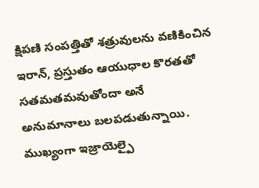క్షిపణి సంపత్తితో శత్రువులను వణికించిన ఇరాన్, ప్రస్తుతం ఆయుధాల కొరతతో సతమతమవుతోందా అనే అనుమానాలు బలపడుతున్నాయి. ముఖ్యంగా ఇజ్రాయెల్పై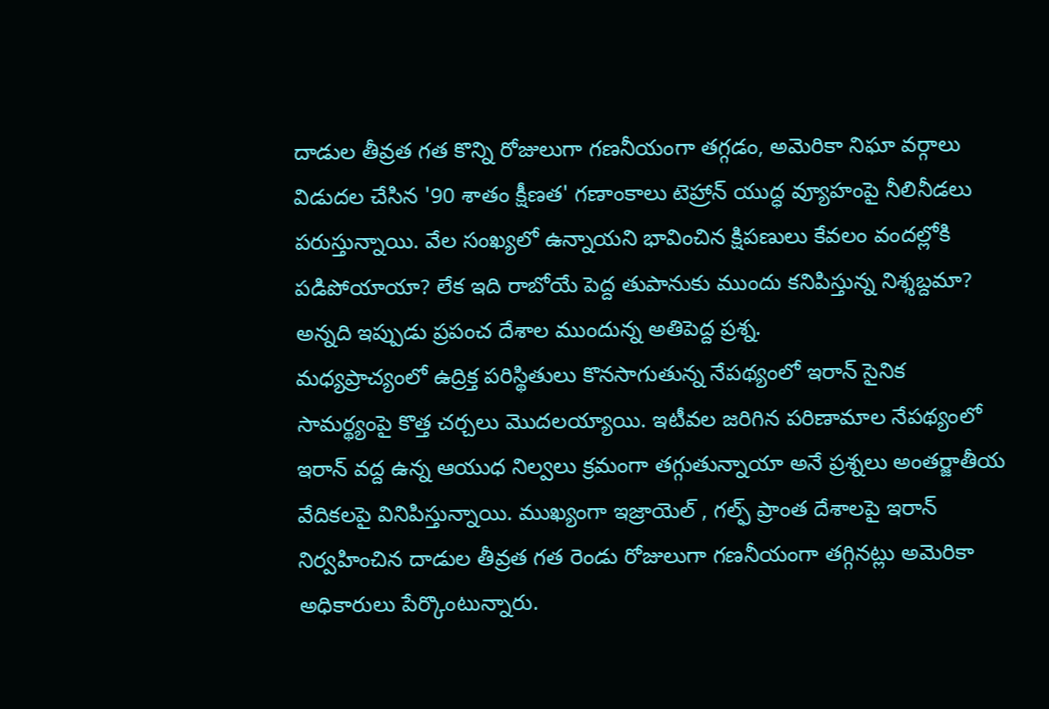దాడుల తీవ్రత గత కొన్ని రోజులుగా గణనీయంగా తగ్గడం, అమెరికా నిఘా వర్గాలు విడుదల చేసిన '90 శాతం క్షీణత' గణాంకాలు టెహ్రాన్ యుద్ధ వ్యూహంపై నీలినీడలు పరుస్తున్నాయి. వేల సంఖ్యలో ఉన్నాయని భావించిన క్షిపణులు కేవలం వందల్లోకి పడిపోయాయా? లేక ఇది రాబోయే పెద్ద తుపానుకు ముందు కనిపిస్తున్న నిశ్శబ్దమా? అన్నది ఇప్పుడు ప్రపంచ దేశాల ముందున్న అతిపెద్ద ప్రశ్న.
మధ్యప్రాచ్యంలో ఉద్రిక్త పరిస్థితులు కొనసాగుతున్న నేపథ్యంలో ఇరాన్ సైనిక సామర్థ్యంపై కొత్త చర్చలు మొదలయ్యాయి. ఇటీవల జరిగిన పరిణామాల నేపథ్యంలో ఇరాన్ వద్ద ఉన్న ఆయుధ నిల్వలు క్రమంగా తగ్గుతున్నాయా అనే ప్రశ్నలు అంతర్జాతీయ వేదికలపై వినిపిస్తున్నాయి. ముఖ్యంగా ఇజ్రాయెల్ , గల్ఫ్ ప్రాంత దేశాలపై ఇరాన్ నిర్వహించిన దాడుల తీవ్రత గత రెండు రోజులుగా గణనీయంగా తగ్గినట్లు అమెరికా అధికారులు పేర్కొంటున్నారు.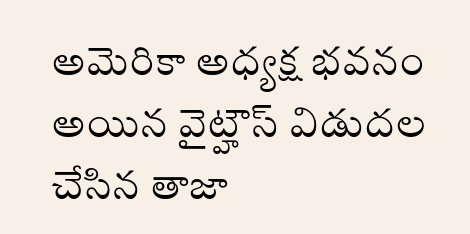అమెరికా అధ్యక్ష భవనం అయిన వైట్హౌస్ విడుదల చేసిన తాజా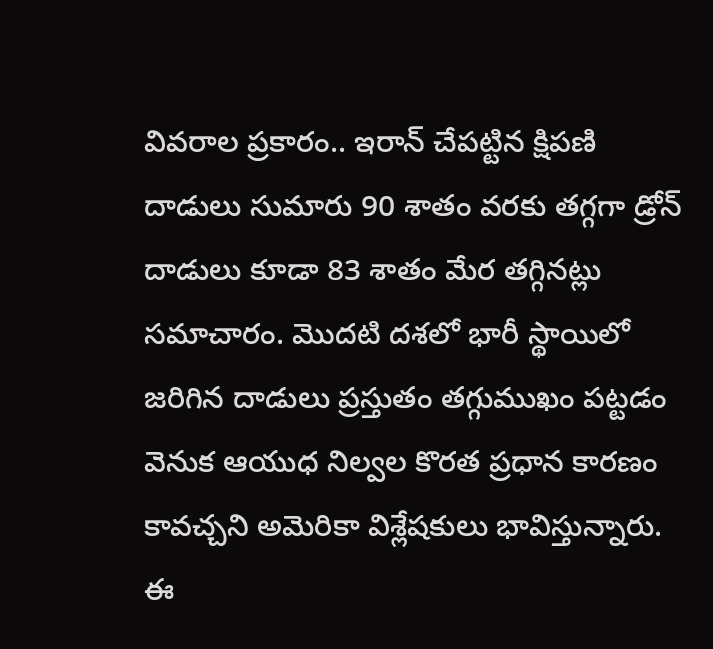వివరాల ప్రకారం.. ఇరాన్ చేపట్టిన క్షిపణి దాడులు సుమారు 90 శాతం వరకు తగ్గగా డ్రోన్ దాడులు కూడా 83 శాతం మేర తగ్గినట్లు సమాచారం. మొదటి దశలో భారీ స్థాయిలో జరిగిన దాడులు ప్రస్తుతం తగ్గుముఖం పట్టడం వెనుక ఆయుధ నిల్వల కొరత ప్రధాన కారణం కావచ్చని అమెరికా విశ్లేషకులు భావిస్తున్నారు.
ఈ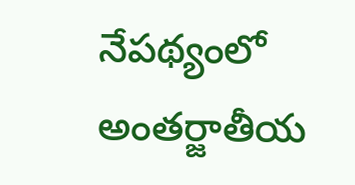నేపథ్యంలో అంతర్జాతీయ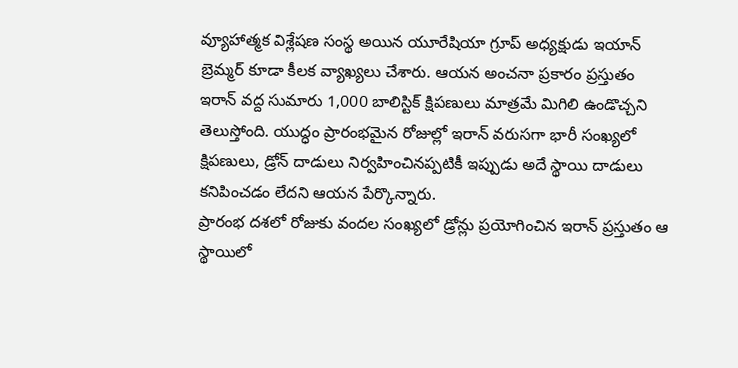వ్యూహాత్మక విశ్లేషణ సంస్థ అయిన యూరేషియా గ్రూప్ అధ్యక్షుడు ఇయాన్ బ్రెమ్మర్ కూడా కీలక వ్యాఖ్యలు చేశారు. ఆయన అంచనా ప్రకారం ప్రస్తుతం ఇరాన్ వద్ద సుమారు 1,000 బాలిస్టిక్ క్షిపణులు మాత్రమే మిగిలి ఉండొచ్చని తెలుస్తోంది. యుద్ధం ప్రారంభమైన రోజుల్లో ఇరాన్ వరుసగా భారీ సంఖ్యలో క్షిపణులు, డ్రోన్ దాడులు నిర్వహించినప్పటికీ ఇప్పుడు అదే స్థాయి దాడులు కనిపించడం లేదని ఆయన పేర్కొన్నారు.
ప్రారంభ దశలో రోజుకు వందల సంఖ్యలో డ్రోన్లు ప్రయోగించిన ఇరాన్ ప్రస్తుతం ఆ స్థాయిలో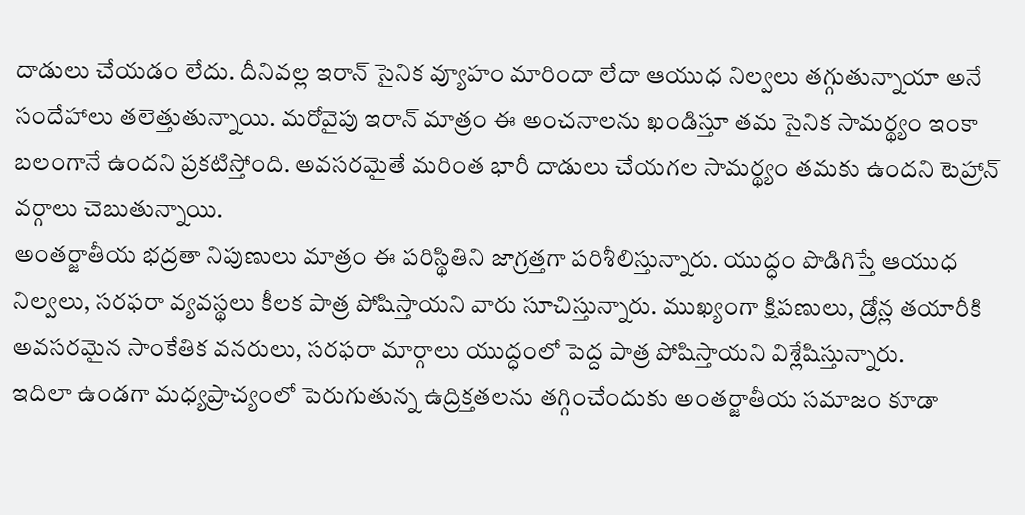దాడులు చేయడం లేదు. దీనివల్ల ఇరాన్ సైనిక వ్యూహం మారిందా లేదా ఆయుధ నిల్వలు తగ్గుతున్నాయా అనే సందేహాలు తలెత్తుతున్నాయి. మరోవైపు ఇరాన్ మాత్రం ఈ అంచనాలను ఖండిస్తూ తమ సైనిక సామర్థ్యం ఇంకా బలంగానే ఉందని ప్రకటిస్తోంది. అవసరమైతే మరింత భారీ దాడులు చేయగల సామర్థ్యం తమకు ఉందని టెహ్రాన్ వర్గాలు చెబుతున్నాయి.
అంతర్జాతీయ భద్రతా నిపుణులు మాత్రం ఈ పరిస్థితిని జాగ్రత్తగా పరిశీలిస్తున్నారు. యుద్ధం పొడిగిస్తే ఆయుధ నిల్వలు, సరఫరా వ్యవస్థలు కీలక పాత్ర పోషిస్తాయని వారు సూచిస్తున్నారు. ముఖ్యంగా క్షిపణులు, డ్రోన్ల తయారీకి అవసరమైన సాంకేతిక వనరులు, సరఫరా మార్గాలు యుద్ధంలో పెద్ద పాత్ర పోషిస్తాయని విశ్లేషిస్తున్నారు.
ఇదిలా ఉండగా మధ్యప్రాచ్యంలో పెరుగుతున్న ఉద్రిక్తతలను తగ్గించేందుకు అంతర్జాతీయ సమాజం కూడా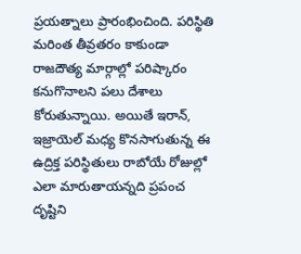ప్రయత్నాలు ప్రారంభించింది. పరిస్థితి మరింత తీవ్రతరం కాకుండా రాజదౌత్య మార్గాల్లో పరిష్కారం కనుగొనాలని పలు దేశాలు కోరుతున్నాయి. అయితే ఇరాన్, ఇజ్రాయెల్ మధ్య కొనసాగుతున్న ఈ ఉద్రిక్త పరిస్థితులు రాబోయే రోజుల్లో ఎలా మారుతాయన్నది ప్రపంచ దృష్టిని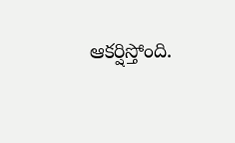ఆకర్షిస్తోంది.